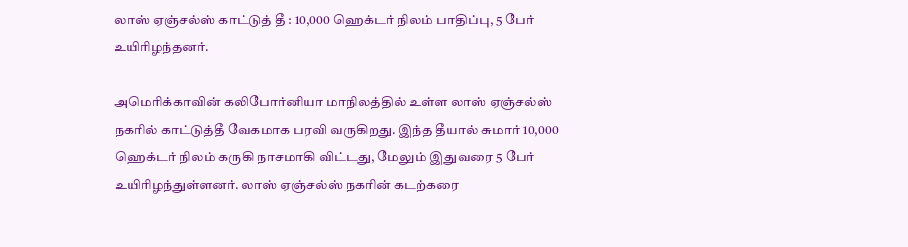லாஸ் ஏஞ்சல்ஸ் காட்டுத் தீ : 10,000 ஹெக்டர் நிலம் பாதிப்பு, 5 பேர் உயிரிழந்தனர்.

அமெரிக்காவின் கலிபோர்னியா மாநிலத்தில் உள்ள லாஸ் ஏஞ்சல்ஸ் நகரில் காட்டுத்தீ வேகமாக பரவி வருகிறது. இந்த தீயால் சுமார் 10,000 ஹெக்டர் நிலம் கருகி நாசமாகி விட்டது, மேலும் இதுவரை 5 பேர் உயிரிழந்துள்ளனர். லாஸ் ஏஞ்சல்ஸ் நகரின் கடற்கரை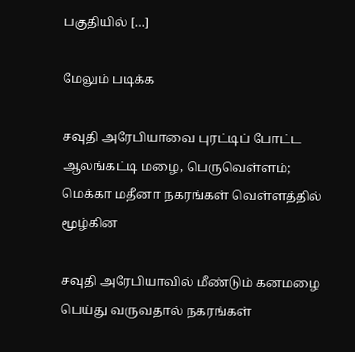பகுதியில் […]

மேலும் படிக்க

சவுதி அரேபியாவை புரட்டிப் போட்ட ஆலங்கட்டி மழை, பெருவெள்ளம்; மெக்கா மதீனா நகரங்கள் வெள்ளத்தில் மூழ்கின

சவுதி அரேபியாவில் மீண்டும் கனமழை பெய்து வருவதால் நகரங்கள்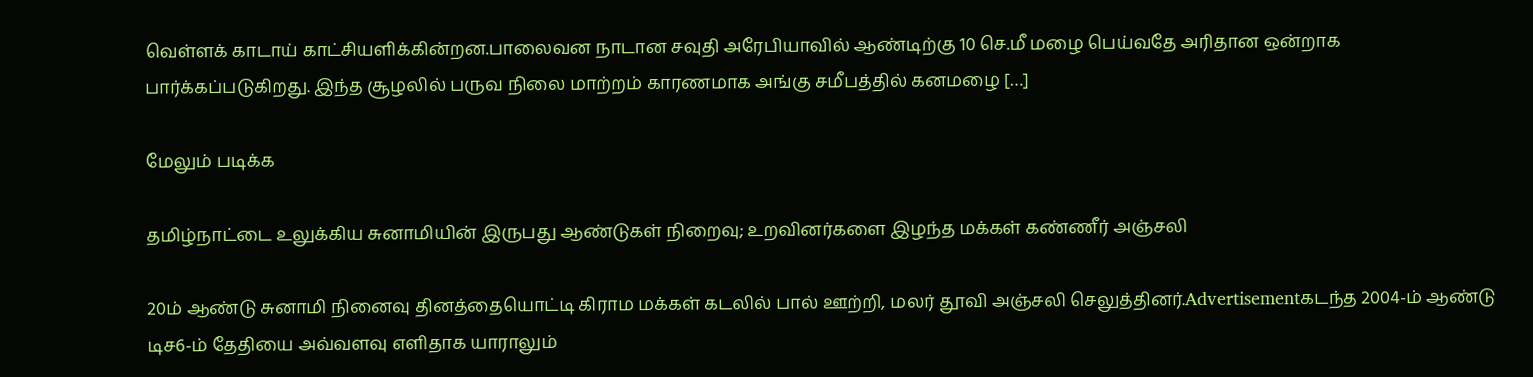வெள்ளக் காடாய் காட்சியளிக்கின்றன.பாலைவன நாடான சவுதி அரேபியாவில் ஆண்டிற்கு 10 செ.மீ மழை பெய்வதே அரிதான ஒன்றாக பார்க்கப்படுகிறது. இந்த சூழலில் பருவ நிலை மாற்றம் காரணமாக அங்கு சமீபத்தில் கனமழை […]

மேலும் படிக்க

தமிழ்நாட்டை உலுக்கிய சுனாமியின் இருபது ஆண்டுகள் நிறைவு; உறவினர்களை இழந்த மக்கள் கண்ணீர் அஞ்சலி

20ம் ஆண்டு சுனாமி நினைவு தினத்தையொட்டி கிராம மக்கள் கடலில் பால் ஊற்றி, மலர் தூவி அஞ்சலி செலுத்தினர்.Advertisementகடந்த 2004-ம் ஆண்டு டிச6-ம் தேதியை அவ்வளவு எளிதாக யாராலும்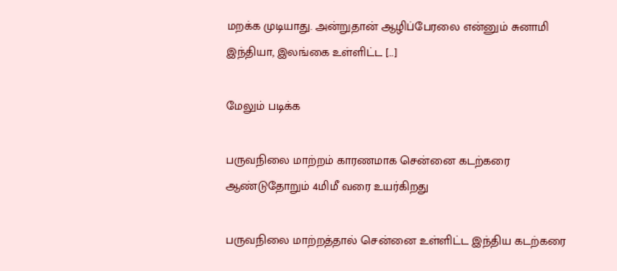மறக்க முடியாது. அன்றுதான் ஆழிப்பேரலை என்னும் சுனாமி இந்தியா, இலங்கை உள்ளிட்ட […]

மேலும் படிக்க

பருவநிலை மாற்றம் காரணமாக சென்னை கடற்கரை ஆண்டுதோறும் 4மிமீ வரை உயர்கிறது

பருவநிலை மாற்றத்தால் சென்னை உள்ளிட்ட இந்திய கடற்கரை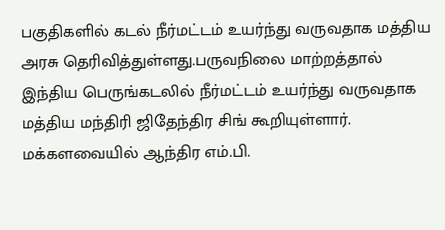பகுதிகளில் கடல் நீர்மட்டம் உயர்ந்து வருவதாக மத்திய அரசு தெரிவித்துள்ளது.பருவநிலை மாற்றத்தால் இந்திய பெருங்கடலில் நீர்மட்டம் உயர்ந்து வருவதாக மத்திய மந்திரி ஜிதேந்திர சிங் கூறியுள்ளார். மக்களவையில் ஆந்திர எம்.பி.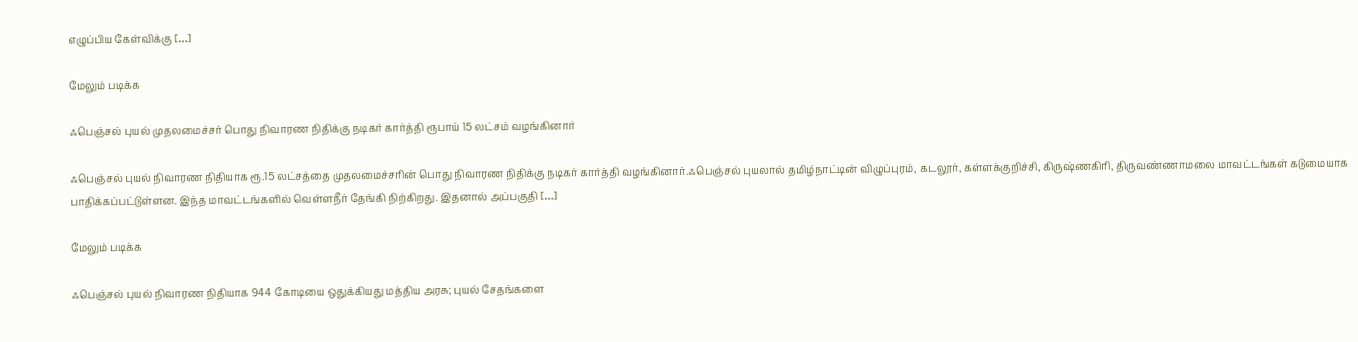எழுப்பிய கேள்விக்கு […]

மேலும் படிக்க

ஃபெஞ்சல் புயல் முதலமைச்சர் பொது நிவாரண நிதிக்கு நடிகர் கார்த்தி ரூபாய் 15 லட்சம் வழங்கினார்

ஃபெஞ்சல் புயல் நிவாரண நிதியாக ரூ.15 லட்சத்தை முதலமைச்சரின் பொது நிவாரண நிதிக்கு நடிகர் கார்த்தி வழங்கினார்.ஃபெஞ்சல் புயலால் தமிழ்நாட்டின் விழுப்புரம், கடலூர், கள்ளக்குறிச்சி, கிருஷ்ணகிரி, திருவண்ணாமலை மாவட்டங்கள் கடுமையாக பாதிக்கப்பட்டுள்ளன. இந்த மாவட்டங்களில் வெள்ளநீர் தேங்கி நிற்கிறது. இதனால் அப்பகுதி […]

மேலும் படிக்க

ஃபெஞ்சல் புயல் நிவாரண நிதியாக 944 கோடியை ஒதுக்கியது மத்திய அரசு; புயல் சேதங்களை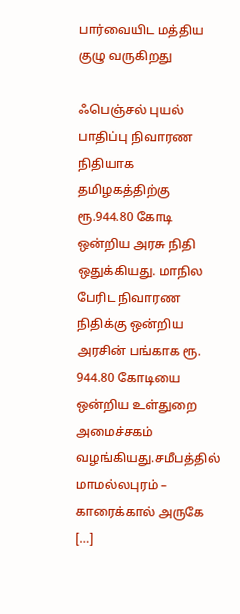பார்வையிட மத்திய குழு வருகிறது

ஃபெஞ்சல் புயல் பாதிப்பு நிவாரண நிதியாக தமிழகத்திற்கு ரூ.944.80 கோடி ஒன்றிய அரசு நிதி ஒதுக்கியது. மாநில பேரிட நிவாரண நிதிக்கு ஒன்றிய அரசின் பங்காக ரூ. 944.80 கோடியை ஒன்றிய உள்துறை அமைச்சகம் வழங்கியது.சமீபத்தில் மாமல்லபுரம் – காரைக்கால் அருகே […]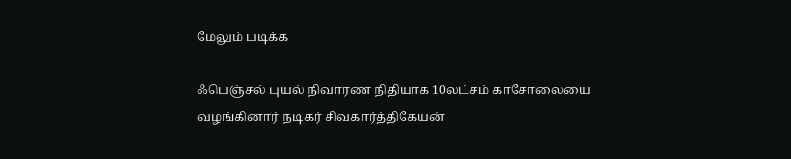மேலும் படிக்க

ஃபெஞ்சல் புயல் நிவாரண நிதியாக 10லட்சம் காசோலையை வழங்கினார் நடிகர் சிவகார்த்திகேயன்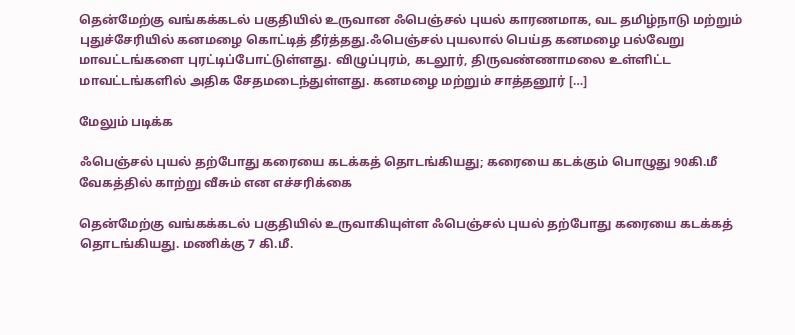தென்மேற்கு வங்கக்கடல் பகுதியில் உருவான ஃபெஞ்சல் புயல் காரணமாக, வட தமிழ்நாடு மற்றும் புதுச்சேரியில் கனமழை கொட்டித் தீர்த்தது.ஃபெஞ்சல் புயலால் பெய்த கனமழை பல்வேறு மாவட்டங்களை புரட்டிப்போட்டுள்ளது. விழுப்புரம், கடலூர், திருவண்ணாமலை உள்ளிட்ட மாவட்டங்களில் அதிக சேதமடைந்துள்ளது. கனமழை மற்றும் சாத்தனூர் […]

மேலும் படிக்க

ஃபெஞ்சல் புயல் தற்போது கரையை கடக்கத் தொடங்கியது; கரையை கடக்கும் பொழுது 90கி.மீ வேகத்தில் காற்று வீசும் என எச்சரிக்கை

தென்மேற்கு வங்கக்கடல் பகுதியில் உருவாகியுள்ள ஃபெஞ்சல் புயல் தற்போது கரையை கடக்கத் தொடங்கியது. மணிக்கு 7 கி.மீ.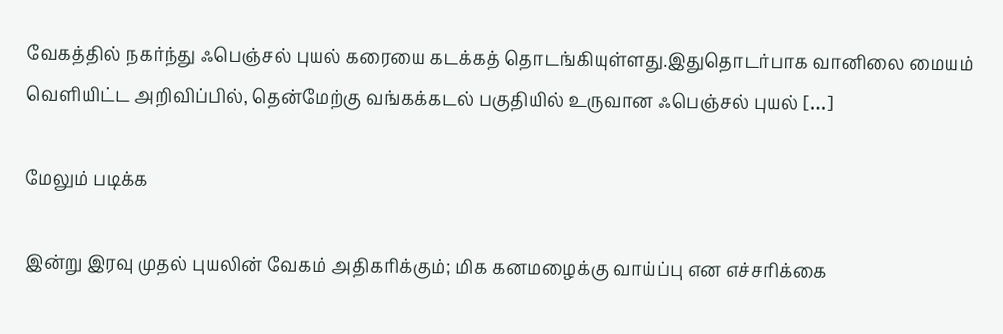வேகத்தில் நகர்ந்து ஃபெஞ்சல் புயல் கரையை கடக்கத் தொடங்கியுள்ளது.இதுதொடர்பாக வானிலை மையம் வெளியிட்ட அறிவிப்பில், தென்மேற்கு வங்கக்கடல் பகுதியில் உருவான ஃபெஞ்சல் புயல் […]

மேலும் படிக்க

இன்று இரவு முதல் புயலின் வேகம் அதிகரிக்கும்; மிக கனமழைக்கு வாய்ப்பு என எச்சரிக்கை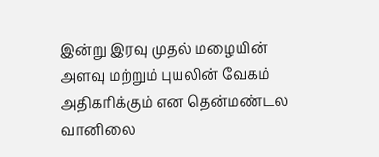இன்று இரவு முதல் மழையின் அளவு மற்றும் புயலின் வேகம் அதிகரிக்கும் என தென்மண்டல வானிலை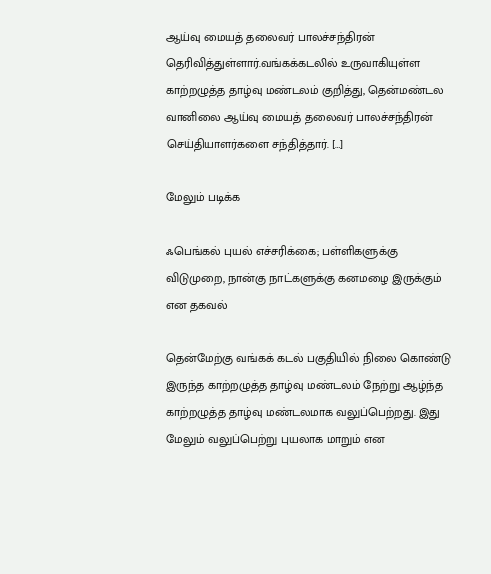ஆய்வு மையத் தலைவர் பாலச்சந்திரன் தெரிவித்துள்ளார்.வங்கக்கடலில் உருவாகியுள்ள காற்றழுத்த தாழ்வு மண்டலம் குறித்து, தென்மண்டல வானிலை ஆய்வு மையத் தலைவர் பாலச்சந்திரன் செய்தியாளர்களை சந்தித்தார். […]

மேலும் படிக்க

ஃபெங்கல் புயல் எச்சரிக்கை; பள்ளிகளுக்கு விடுமுறை, நான்கு நாட்களுக்கு கனமழை இருக்கும் என தகவல்

தென்மேற்கு வங்கக் கடல் பகுதியில் நிலை கொண்டு இருந்த காற்றழுத்த தாழ்வு மண்டலம் நேற்று ஆழ்ந்த காற்றழுத்த தாழ்வு மண்டலமாக வலுப்பெற்றது. இது மேலும் வலுப்பெற்று புயலாக மாறும் என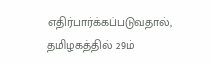எதிர்பார்க்கப்படுவதால், தமிழகத்தில் 29ம்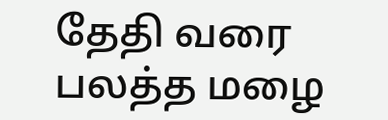தேதி வரை பலத்த மழை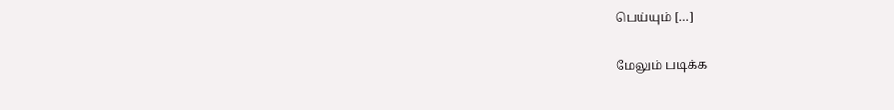பெய்யும் […]

மேலும் படிக்க